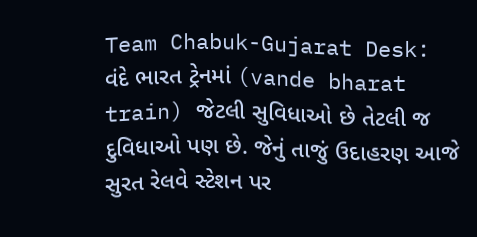Team Chabuk-Gujarat Desk: વંદે ભારત ટ્રેનમાં (vande bharat train) જેટલી સુવિધાઓ છે તેટલી જ દુવિધાઓ પણ છે. જેનું તાજું ઉદાહરણ આજે સુરત રેલવે સ્ટેશન પર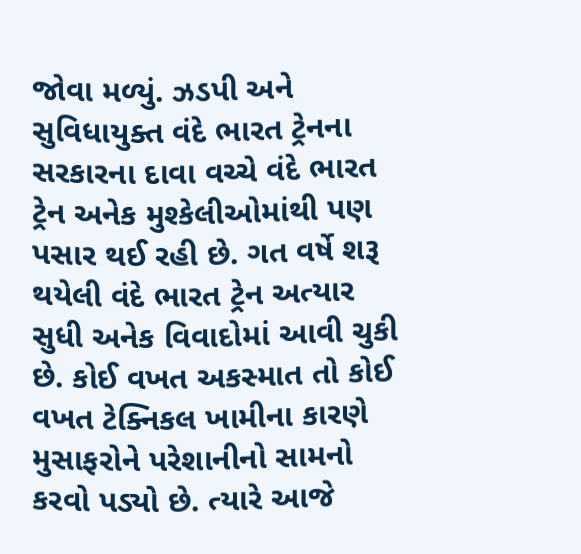જોવા મળ્યું. ઝડપી અને સુવિધાયુક્ત વંદે ભારત ટ્રેનના સરકારના દાવા વચ્ચે વંદે ભારત ટ્રેન અનેક મુશ્કેલીઓમાંથી પણ પસાર થઈ રહી છે. ગત વર્ષે શરૂ થયેલી વંદે ભારત ટ્રેન અત્યાર સુધી અનેક વિવાદોમાં આવી ચુકી છે. કોઈ વખત અકસ્માત તો કોઈ વખત ટેક્નિકલ ખામીના કારણે મુસાફરોને પરેશાનીનો સામનો કરવો પડ્યો છે. ત્યારે આજે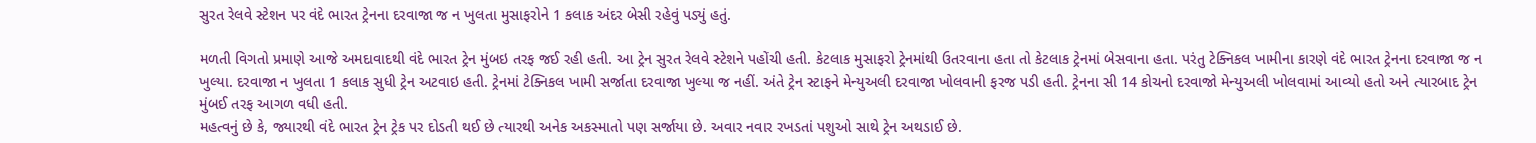સુરત રેલવે સ્ટેશન પર વંદે ભારત ટ્રેનના દરવાજા જ ન ખુલતા મુસાફરોને 1 કલાક અંદર બેસી રહેવું પડ્યું હતું.

મળતી વિગતો પ્રમાણે આજે અમદાવાદથી વંદે ભારત ટ્રેન મુંબઇ તરફ જઈ રહી હતી. આ ટ્રેન સુરત રેલવે સ્ટેશને પહોંચી હતી. કેટલાક મુસાફરો ટ્રેનમાંથી ઉતરવાના હતા તો કેટલાક ટ્રેનમાં બેસવાના હતા. પરંતુ ટેક્નિકલ ખામીના કારણે વંદે ભારત ટ્રેનના દરવાજા જ ન ખુલ્યા. દરવાજા ન ખુલતા 1 કલાક સુધી ટ્રેન અટવાઇ હતી. ટ્રેનમાં ટેક્નિકલ ખામી સર્જાતા દરવાજા ખુલ્યા જ નહીં. અંતે ટ્રેન સ્ટાફને મેન્યુઅલી દરવાજા ખોલવાની ફરજ પડી હતી. ટ્રેનના સી 14 કોચનો દરવાજો મેન્યુઅલી ખોલવામાં આવ્યો હતો અને ત્યારબાદ ટ્રેન મુંબઈ તરફ આગળ વધી હતી.
મહત્વનું છે કે, જ્યારથી વંદે ભારત ટ્રેન ટ્રેક પર દોડતી થઈ છે ત્યારથી અનેક અકસ્માતો પણ સર્જાયા છે. અવાર નવાર રખડતાં પશુઓ સાથે ટ્રેન અથડાઈ છે.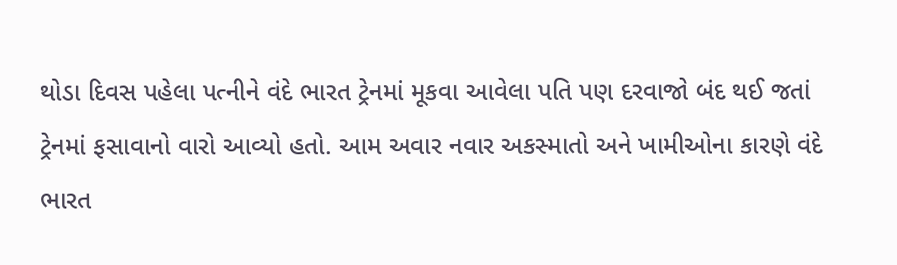થોડા દિવસ પહેલા પત્નીને વંદે ભારત ટ્રેનમાં મૂકવા આવેલા પતિ પણ દરવાજો બંદ થઈ જતાં ટ્રેનમાં ફસાવાનો વારો આવ્યો હતો. આમ અવાર નવાર અકસ્માતો અને ખામીઓના કારણે વંદે ભારત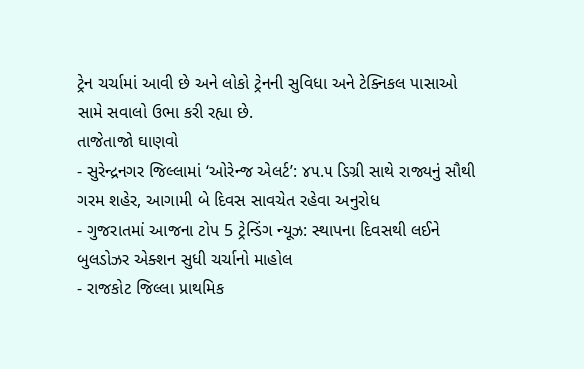ટ્રેન ચર્ચામાં આવી છે અને લોકો ટ્રેનની સુવિધા અને ટેક્નિકલ પાસાઓ સામે સવાલો ઉભા કરી રહ્યા છે.
તાજેતાજો ઘાણવો
- સુરેન્દ્રનગર જિલ્લામાં ‘ઓરેન્જ એલર્ટ’: ૪૫.૫ ડિગ્રી સાથે રાજ્યનું સૌથી ગરમ શહેર, આગામી બે દિવસ સાવચેત રહેવા અનુરોધ
- ગુજરાતમાં આજના ટોપ 5 ટ્રેન્ડિંગ ન્યૂઝ: સ્થાપના દિવસથી લઈને બુલડોઝર એક્શન સુધી ચર્ચાનો માહોલ
- રાજકોટ જિલ્લા પ્રાથમિક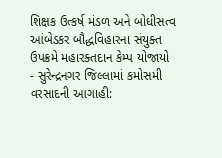શિક્ષક ઉત્કર્ષ મંડળ અને બોધીસત્વ આંબેડકર બૌદ્ધવિહારના સંયુક્ત ઉપક્રમે મહારક્તદાન કેમ્પ યોજાયો
- સુરેન્દ્રનગર જિલ્લામાં કમોસમી વરસાદની આગાહી: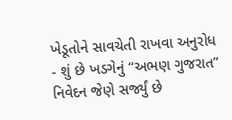ખેડૂતોને સાવચેતી રાખવા અનુરોધ
- શું છે ખડગેનું “અભણ ગુજરાત” નિવેદન જેણે સર્જ્યું છે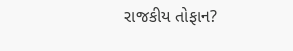રાજકીય તોફાન?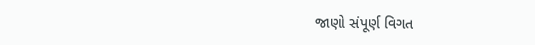જાણો સંપૂર્ણ વિગત